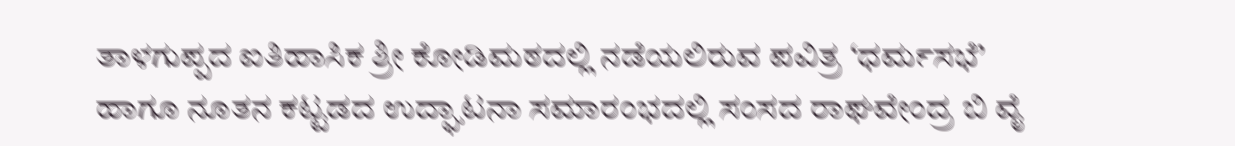ತಾಳಗುಪ್ಪದ ಐತಿಹಾಸಿಕ ಶ್ರೀ ಕೋಡಿಮಠದಲ್ಲಿ ನಡೆಯಲಿರುವ ಪವಿತ್ರ ‘ಧರ್ಮಸಭೆ’ ಹಾಗೂ ನೂತನ ಕಟ್ಟಡದ ಉದ್ಘಾಟನಾ ಸಮಾರಂಭದಲ್ಲಿ ಸಂಸದ ರಾಘವೇಂದ್ರ ಬಿ ವೈ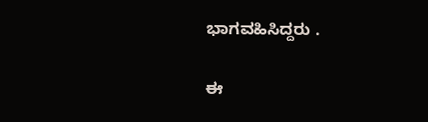ಭಾಗವಹಿಸಿದ್ದರು .

ಈ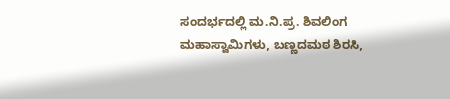ಸಂದರ್ಭದಲ್ಲಿ ಮ.ನಿ.ಪ್ರ. ಶಿವಲಿಂಗ ಮಹಾಸ್ವಾಮಿಗಳು, ಬಣ್ಣದಮಠ ಶಿರಸಿ,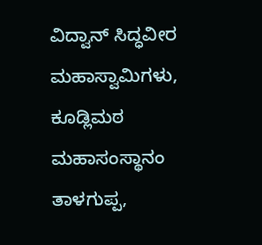ವಿದ್ವಾನ್ ಸಿದ್ಧವೀರ ಮಹಾಸ್ವಾಮಿಗಳು, ಕೂಡ್ಲಿಮಠ ಮಹಾಸಂಸ್ಥಾನಂ ತಾಳಗುಪ್ಪ,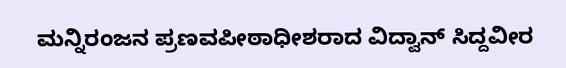ಮನ್ನಿರಂಜನ ಪ್ರಣವಪೀಠಾಧೀಶರಾದ ವಿದ್ವಾನ್ ಸಿದ್ದವೀರ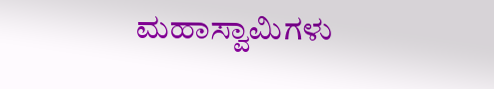ಮಹಾಸ್ವಾಮಿಗಳು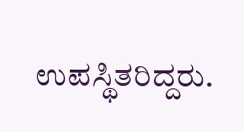ಉಪಸ್ಥಿತರಿದ್ದರು.